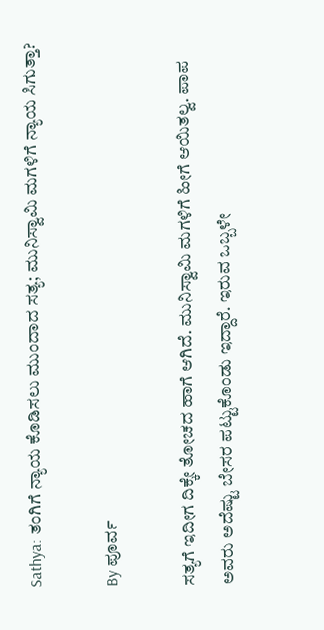Sathya: ತಂಗಿಗೆ ನ್ಯಾಯ ಕೊಡಿಸಲು ಮುಂದಾದ ಸತ್ಯ; ಮುನಿಸ್ವಾಮಿ ಮಗಳಿಗೆ ನ್ಯಾಯ ಸಿಗುತ್ತಾ?

By ಪೂರ್ವ

ಸತ್ಯಗೆ ಇದೀಗ ದಿಕ್ಕೇ ತೋಚದ ಹಾಗೆ ಆಗಿದೆ. ಮುನಿಸ್ವಾಮಿ ಮಗಳಿಗೆ ಹೀಗೆ ಆಯಿತಲ್ವ. ಪಾಪ ಅವರು ಅದೆಷ್ಟು ಬೇಸರ ಪಟ್ಟುಕೊಂಡು ಇದ್ದಾರೆ. ಇರುವ ಒಬ್ಬಳೇ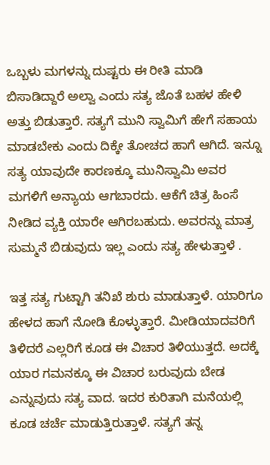ಒಬ್ಬಳು ಮಗಳನ್ನು ದುಷ್ಟರು ಈ ರೀತಿ ಮಾಡಿ ಬಿಸಾಡಿದ್ದಾರೆ ಅಲ್ವಾ ಎಂದು ಸತ್ಯ ಜೊತೆ ಬಹಳ ಹೇಳಿ ಅತ್ತು ಬಿಡುತ್ತಾರೆ. ಸತ್ಯಗೆ ಮುನಿ ಸ್ವಾಮಿಗೆ ಹೇಗೆ ಸಹಾಯ ಮಾಡಬೇಕು ಎಂದು ದಿಕ್ಕೇ ತೋಚದ ಹಾಗೆ ಆಗಿದೆ. ಇನ್ನೂ ಸತ್ಯ ಯಾವುದೇ ಕಾರಣಕ್ಕೂ ಮುನಿಸ್ವಾಮಿ ಅವರ ಮಗಳಿಗೆ ಅನ್ಯಾಯ ಆಗಬಾರದು. ಆಕೆಗೆ ಚಿತ್ರ ಹಿಂಸೆ ನೀಡಿದ ವ್ಯಕ್ತಿ ಯಾರೇ ಆಗಿರಬಹುದು. ಅವರನ್ನು ಮಾತ್ರ ಸುಮ್ಮನೆ ಬಿಡುವುದು ಇಲ್ಲ ಎಂದು ಸತ್ಯ ಹೇಳುತ್ತಾಳೆ .

ಇತ್ತ ಸತ್ಯ ಗುಟ್ಟಾಗಿ ತನಿಖೆ ಶುರು ಮಾಡುತ್ತಾಳೆ. ಯಾರಿಗೂ ಹೇಳದ ಹಾಗೆ ನೋಡಿ ಕೊಳ್ಳುತ್ತಾರೆ. ಮೀಡಿಯಾದವರಿಗೆ ತಿಳಿದರೆ ಎಲ್ಲರಿಗೆ ಕೂಡ ಈ ವಿಚಾರ ತಿಳಿಯುತ್ತದೆ. ಅದಕ್ಕೆ ಯಾರ ಗಮನಕ್ಕೂ ಈ ವಿಚಾರ ಬರುವುದು ಬೇಡ ಎನ್ನುವುದು ಸತ್ಯ ವಾದ. ಇದರ ಕುರಿತಾಗಿ ಮನೆಯಲ್ಲಿ ಕೂಡ ಚರ್ಚೆ ಮಾಡುತ್ತಿರುತ್ತಾಳೆ. ಸತ್ಯಗೆ ತನ್ನ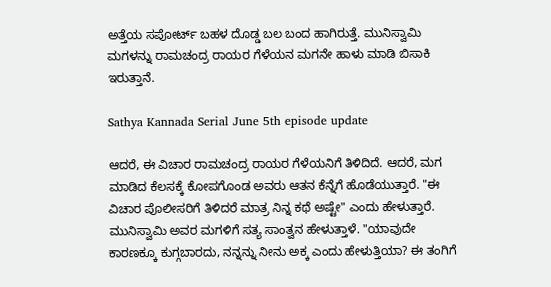ಅತ್ತೆಯ ಸಪೋರ್ಟ್ ಬಹಳ ದೊಡ್ಡ ಬಲ ಬಂದ ಹಾಗಿರುತ್ತೆ. ಮುನಿಸ್ವಾಮಿ ಮಗಳನ್ನು ರಾಮಚಂದ್ರ ರಾಯರ ಗೆಳೆಯನ ಮಗನೇ ಹಾಳು ಮಾಡಿ ಬಿಸಾಕಿ ಇರುತ್ತಾನೆ.

Sathya Kannada Serial June 5th episode update

ಆದರೆ, ಈ ವಿಚಾರ ರಾಮಚಂದ್ರ ರಾಯರ ಗೆಳೆಯನಿಗೆ ತಿಳಿದಿದೆ. ಆದರೆ, ಮಗ ಮಾಡಿದ ಕೆಲಸಕ್ಕೆ ಕೋಪಗೊಂಡ ಅವರು ಆತನ ಕೆನ್ನೆಗೆ ಹೊಡೆಯುತ್ತಾರೆ. "ಈ ವಿಚಾರ ಪೊಲೀಸರಿಗೆ ತಿಳಿದರೆ ಮಾತ್ರ ನಿನ್ನ ಕಥೆ ಅಷ್ಟೇ" ಎಂದು ಹೇಳುತ್ತಾರೆ. ಮುನಿಸ್ವಾಮಿ ಅವರ ಮಗಳಿಗೆ ಸತ್ಯ ಸಾಂತ್ವನ ಹೇಳುತ್ತಾಳೆ. "ಯಾವುದೇ ಕಾರಣಕ್ಕೂ ಕುಗ್ಗಬಾರದು, ನನ್ನನ್ನು ನೀನು ಅಕ್ಕ ಎಂದು ಹೇಳುತ್ತಿಯಾ? ಈ ತಂಗಿಗೆ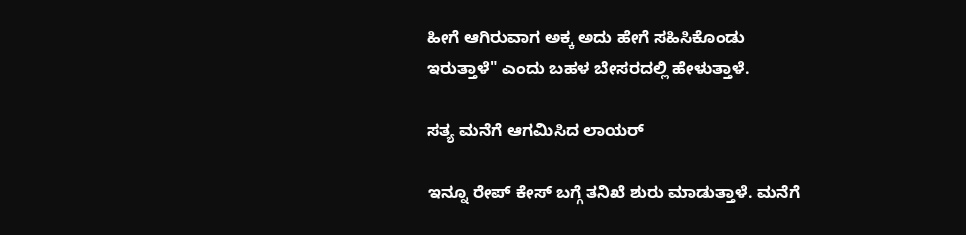ಹೀಗೆ ಆಗಿರುವಾಗ ಅಕ್ಕ ಅದು ಹೇಗೆ ಸಹಿಸಿಕೊಂಡು ಇರುತ್ತಾಳೆ" ಎಂದು ಬಹಳ ಬೇಸರದಲ್ಲಿ ಹೇಳುತ್ತಾಳೆ.

ಸತ್ಯ ಮನೆಗೆ ಆಗಮಿಸಿದ ಲಾಯರ್

ಇನ್ನೂ ರೇಪ್ ಕೇಸ್ ಬಗ್ಗೆ ತನಿಖೆ ಶುರು ಮಾಡುತ್ತಾಳೆ. ಮನೆಗೆ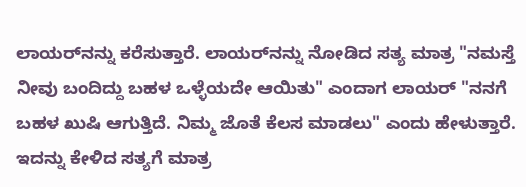ಲಾಯರ್‌ನನ್ನು ಕರೆಸುತ್ತಾರೆ. ಲಾಯರ್‌ನನ್ನು ನೋಡಿದ ಸತ್ಯ ಮಾತ್ರ "ನಮಸ್ತೆ ನೀವು ಬಂದಿದ್ದು ಬಹಳ ಒಳ್ಳೆಯದೇ ಆಯಿತು" ಎಂದಾಗ ಲಾಯರ್ "ನನಗೆ ಬಹಳ ಖುಷಿ ಆಗುತ್ತಿದೆ. ನಿಮ್ಮ ಜೊತೆ ಕೆಲಸ ಮಾಡಲು" ಎಂದು ಹೇಳುತ್ತಾರೆ. ಇದನ್ನು ಕೇಳಿದ ಸತ್ಯಗೆ ಮಾತ್ರ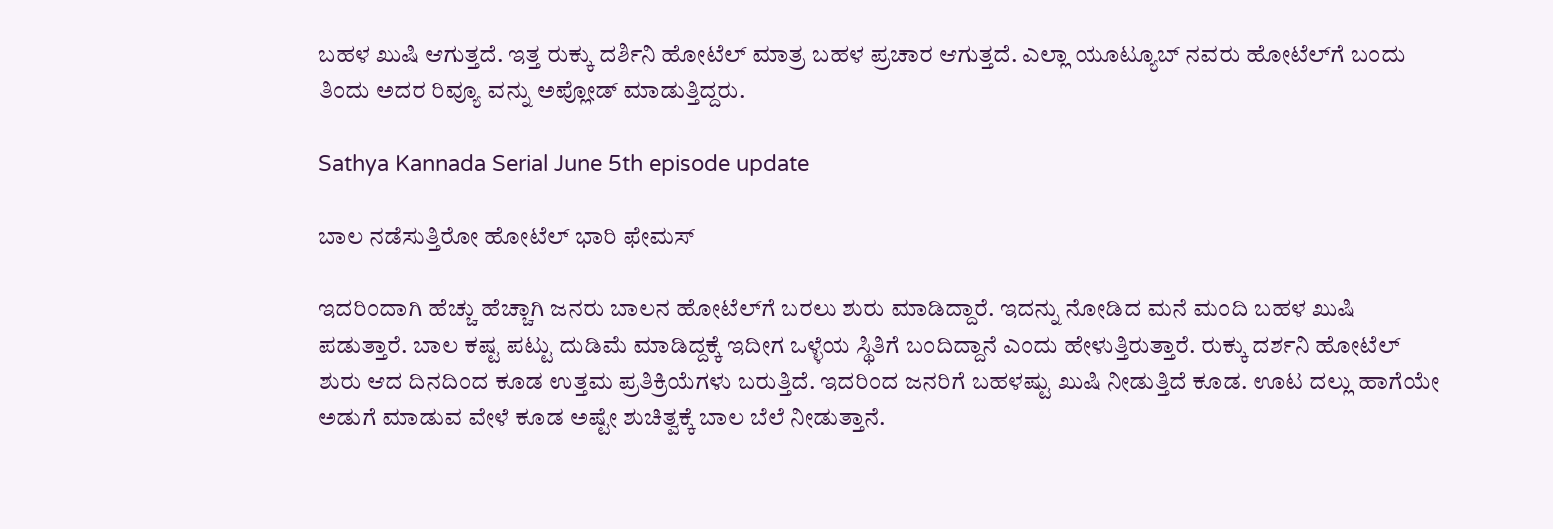ಬಹಳ ಖುಷಿ ಆಗುತ್ತದೆ. ಇತ್ತ ರುಕ್ಕು ದರ್ಶಿನಿ ಹೋಟೆಲ್ ಮಾತ್ರ ಬಹಳ ಪ್ರಚಾರ ಆಗುತ್ತದೆ. ಎಲ್ಲಾ ಯೂಟ್ಯೂಬ್ ನವರು ಹೋಟೆಲ್‌ಗೆ ಬಂದು ತಿಂದು ಅದರ ರಿವ್ಯೂ ವನ್ನು ಅಪ್ಲೋಡ್ ಮಾಡುತ್ತಿದ್ದರು.

Sathya Kannada Serial June 5th episode update

ಬಾಲ ನಡೆಸುತ್ತಿರೋ ಹೋಟೆಲ್ ಭಾರಿ ಫೇಮಸ್

ಇದರಿಂದಾಗಿ ಹೆಚ್ಚು ಹೆಚ್ಚಾಗಿ ಜನರು ಬಾಲನ ಹೋಟೆಲ್‌ಗೆ ಬರಲು ಶುರು ಮಾಡಿದ್ದಾರೆ. ಇದನ್ನು ನೋಡಿದ ಮನೆ ಮಂದಿ ಬಹಳ ಖುಷಿ ಪಡುತ್ತಾರೆ. ಬಾಲ ಕಷ್ಟ ಪಟ್ಟು ದುಡಿಮೆ ಮಾಡಿದ್ದಕ್ಕೆ ಇದೀಗ ಒಳ್ಳೆಯ ಸ್ಥಿತಿಗೆ ಬಂದಿದ್ದಾನೆ ಎಂದು ಹೇಳುತ್ತಿರುತ್ತಾರೆ. ರುಕ್ಕು ದರ್ಶನಿ ಹೋಟೆಲ್ ಶುರು ಆದ ದಿನದಿಂದ ಕೂಡ ಉತ್ತಮ ಪ್ರತಿಕ್ರಿಯೆಗಳು ಬರುತ್ತಿದೆ. ಇದರಿಂದ ಜನರಿಗೆ ಬಹಳಷ್ಟು ಖುಷಿ ನೀಡುತ್ತಿದೆ ಕೂಡ. ಊಟ ದಲ್ಲು ಹಾಗೆಯೇ ಅಡುಗೆ ಮಾಡುವ ವೇಳೆ ಕೂಡ ಅಷ್ಟೇ ಶುಚಿತ್ವಕ್ಕೆ ಬಾಲ ಬೆಲೆ ನೀಡುತ್ತಾನೆ.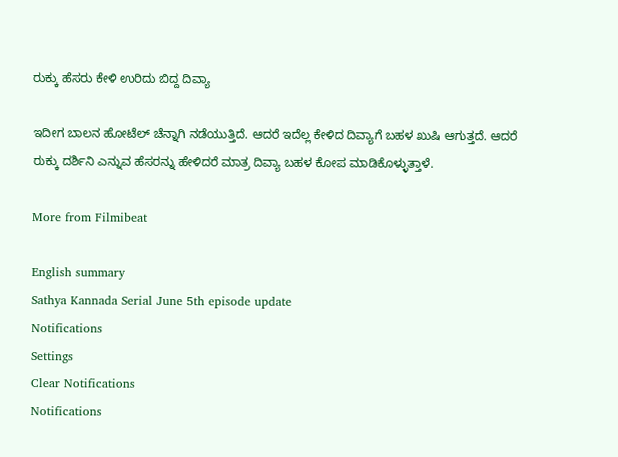ರುಕ್ಕು ಹೆಸರು ಕೇಳಿ ಉರಿದು ಬಿದ್ದ ದಿವ್ಯಾ

ಇದೀಗ ಬಾಲನ ಹೋಟೆಲ್ ಚೆನ್ನಾಗಿ ನಡೆಯುತ್ತಿದೆ. ಆದರೆ ಇದೆಲ್ಲ ಕೇಳಿದ ದಿವ್ಯಾಗೆ ಬಹಳ ಖುಷಿ ಆಗುತ್ತದೆ. ಆದರೆ ರುಕ್ಕು ದರ್ಶಿನಿ ಎನ್ನುವ ಹೆಸರನ್ನು ಹೇಳಿದರೆ ಮಾತ್ರ ದಿವ್ಯಾ ಬಹಳ ಕೋಪ ಮಾಡಿಕೊಳ್ಳುತ್ತಾಳೆ.

More from Filmibeat

English summary
Sathya Kannada Serial June 5th episode update
Notifications
Settings
Clear Notifications
Notifications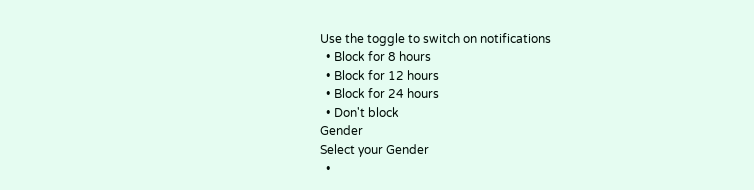Use the toggle to switch on notifications
  • Block for 8 hours
  • Block for 12 hours
  • Block for 24 hours
  • Don't block
Gender
Select your Gender
  •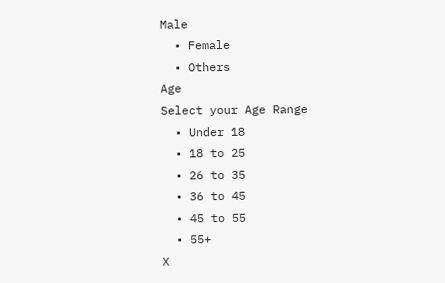Male
  • Female
  • Others
Age
Select your Age Range
  • Under 18
  • 18 to 25
  • 26 to 35
  • 36 to 45
  • 45 to 55
  • 55+
X